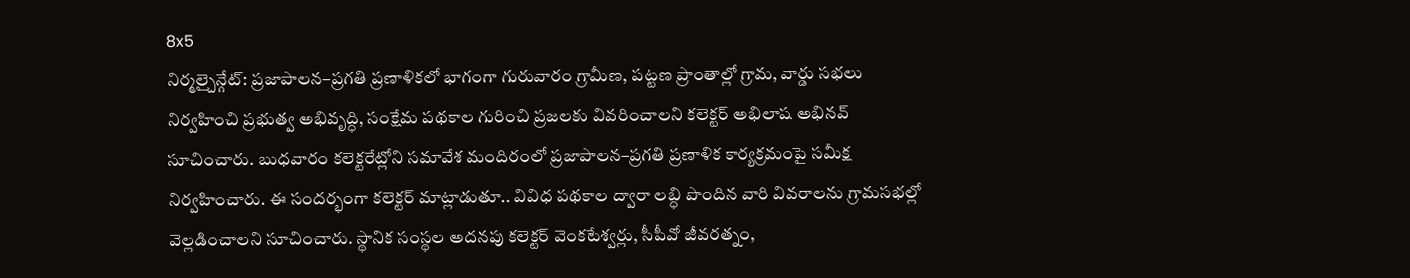8x5
నిర్మల్చైన్గేట్: ప్రజాపాలన–ప్రగతి ప్రణాళికలో భాగంగా గురువారం గ్రామీణ, పట్టణ ప్రాంతాల్లో గ్రామ, వార్డు సభలు నిర్వహించి ప్రభుత్వ అభివృద్ధి, సంక్షేమ పథకాల గురించి ప్రజలకు వివరించాలని కలెక్టర్ అభిలాష అభినవ్ సూచించారు. బుధవారం కలెక్టరేట్లోని సమావేశ మందిరంలో ప్రజాపాలన–ప్రగతి ప్రణాళిక కార్యక్రమంపై సమీక్ష నిర్వహించారు. ఈ సందర్భంగా కలెక్టర్ మాట్లాడుతూ.. వివిధ పథకాల ద్వారా లబ్ధి పొందిన వారి వివరాలను గ్రామసభల్లో వెల్లడించాలని సూచించారు. స్థానిక సంస్థల అదనపు కలెక్టర్ వెంకటేశ్వర్లు, సీపీవో జీవరత్నం,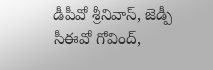డీపీవో శ్రీనివాస్, జెడ్పీ సీఈవో గోవింద్,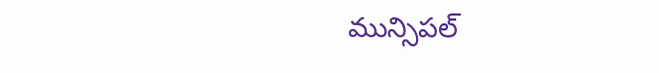మున్సిపల్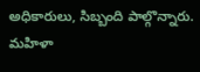అధికారులు, సిబ్బంది పాల్గొన్నారు.
మహిళా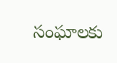సంఘాలకు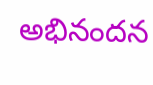అభినందన